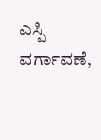ಎಸ್ಪಿ ವರ್ಗಾವಣೆ,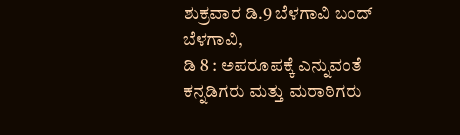ಶುಕ್ರವಾರ ಡಿ.9 ಬೆಳಗಾವಿ ಬಂದ್
ಬೆಳಗಾವಿ,
ಡಿ 8 : ಅಪರೂಪಕ್ಕೆ ಎನ್ನುವಂತೆ ಕನ್ನಡಿಗರು ಮತ್ತು ಮರಾಠಿಗರು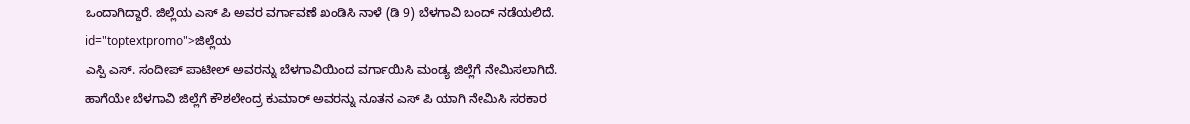ಒಂದಾಗಿದ್ದಾರೆ. ಜಿಲ್ಲೆಯ ಎಸ್ ಪಿ ಅವರ ವರ್ಗಾವಣೆ ಖಂಡಿಸಿ ನಾಳೆ (ಡಿ 9) ಬೆಳಗಾವಿ ಬಂದ್ ನಡೆಯಲಿದೆ. id="toptextpromo">ಜಿಲ್ಲೆಯ
ಎಸ್ಪಿ ಎಸ್. ಸಂದೀಪ್ ಪಾಟೀಲ್ ಅವರನ್ನು ಬೆಳಗಾವಿಯಿಂದ ವರ್ಗಾಯಿಸಿ ಮಂಡ್ಯ ಜಿಲ್ಲೆಗೆ ನೇಮಿಸಲಾಗಿದೆ. ಹಾಗೆಯೇ ಬೆಳಗಾವಿ ಜಿಲ್ಲೆಗೆ ಕೌಶಲೇಂದ್ರ ಕುಮಾರ್ ಅವರನ್ನು ನೂತನ ಎಸ್ ಪಿ ಯಾಗಿ ನೇಮಿಸಿ ಸರಕಾರ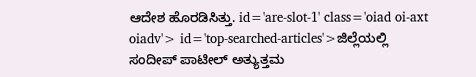ಆದೇಶ ಹೊರಡಿಸಿತ್ತು. id='are-slot-1' class='oiad oi-axt oiadv'> id='top-searched-articles'>ಜಿಲ್ಲೆಯಲ್ಲಿ
ಸಂದೀಪ್ ಪಾಟೀಲ್ ಅತ್ಯುತ್ತಮ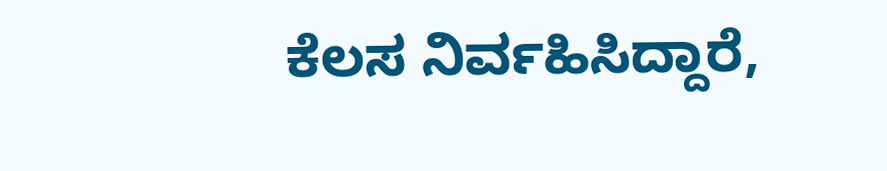ಕೆಲಸ ನಿರ್ವಹಿಸಿದ್ದಾರೆ,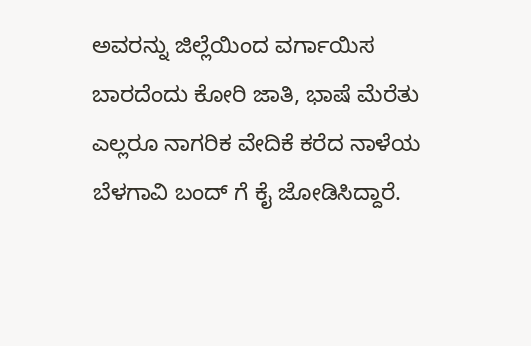ಅವರನ್ನು ಜಿಲ್ಲೆಯಿಂದ ವರ್ಗಾಯಿಸ ಬಾರದೆಂದು ಕೋರಿ ಜಾತಿ, ಭಾಷೆ ಮೆರೆತು ಎಲ್ಲರೂ ನಾಗರಿಕ ವೇದಿಕೆ ಕರೆದ ನಾಳೆಯ ಬೆಳಗಾವಿ ಬಂದ್ ಗೆ ಕೈ ಜೋಡಿಸಿದ್ದಾರೆ.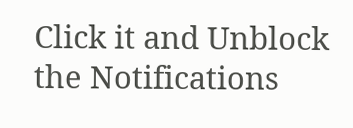Click it and Unblock the Notifications